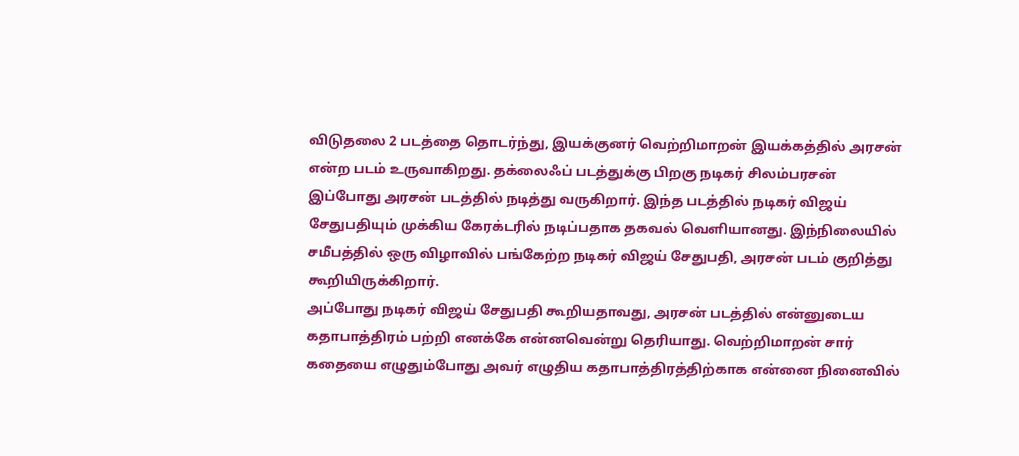விடுதலை 2 படத்தை தொடர்ந்து, இயக்குனர் வெற்றிமாறன் இயக்கத்தில் அரசன் என்ற படம் உருவாகிறது. தக்லைஃப் படத்துக்கு பிறகு நடிகர் சிலம்பரசன் இப்போது அரசன் படத்தில் நடித்து வருகிறார். இந்த படத்தில் நடிகர் விஜய் சேதுபதியும் முக்கிய கேரக்டரில் நடிப்பதாக தகவல் வெளியானது. இந்நிலையில் சமீபத்தில் ஒரு விழாவில் பங்கேற்ற நடிகர் விஜய் சேதுபதி, அரசன் படம் குறித்து கூறியிருக்கிறார்.
அப்போது நடிகர் விஜய் சேதுபதி கூறியதாவது, அரசன் படத்தில் என்னுடைய கதாபாத்திரம் பற்றி எனக்கே என்னவென்று தெரியாது. வெற்றிமாறன் சார் கதையை எழுதும்போது அவர் எழுதிய கதாபாத்திரத்திற்காக என்னை நினைவில்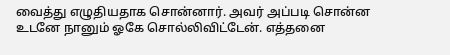வைத்து எழுதியதாக சொன்னார். அவர் அப்படி சொன்ன உடனே நானும் ஓகே சொல்லிவிட்டேன். எத்தனை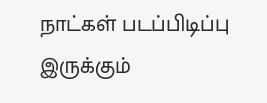நாட்கள் படப்பிடிப்பு இருக்கும்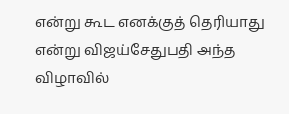என்று கூட எனக்குத் தெரியாது என்று விஜய்சேதுபதி அந்த விழாவில்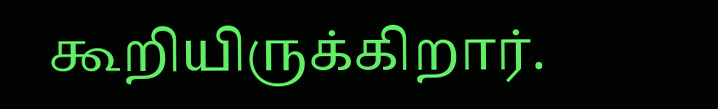கூறியிருக்கிறார்.